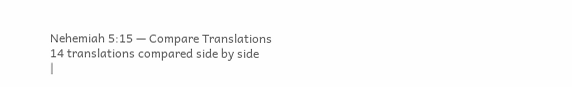Nehemiah 5:15 — Compare Translations
14 translations compared side by side
|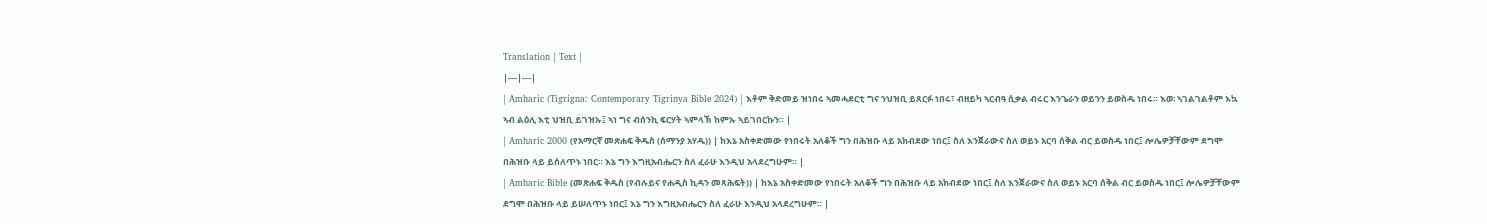Translation | Text |
|---|---|
| Amharic (Tigrigna: Contemporary Tigrinya Bible 2024) | እቶም ቅድመይ ዝነበሩ ኣመሓደርቲ ግና ንህዝቢ ይጸርፉ ነበሩ፣ ብዘይካ ኣርብዓ ሲቃል ብሩር እንጌራን ወይንን ይወስዱ ነበሩ። እወ፡ ኣገልገልቶም እኳ ኣብ ልዕሊ እቲ ህዝቢ ይገዝኡ፤ ኣነ ግና ብሰንኪ ፍርሃት ኣምላኽ ከምኡ ኣይገበርኩን። |
| Amharic 2000 (የአማርኛ መጽሐፍ ቅዱስ (ሰማንያ አሃዱ)) | ከእኔ አስቀድመው የነበሩት አለቆች ግን በሕዝቡ ላይ አክብደው ነበር፤ ስለ እንጀራውና ስለ ወይኑ አርባ ሰቅል ብር ይወስዱ ነበር፤ ሎሌዎቻቸውም ደግሞ በሕዝቡ ላይ ይሰለጥኑ ነበር። እኔ ግን እግዚአብሔርን ስለ ፈራሁ እንዲህ አላደረግሁም። |
| Amharic Bible (መጽሐፍ ቅዱስ (የብሉይና የሐዲስ ኪዳን መጻሕፍት)) | ከእኔ አስቀድመው የነበሩት አለቆች ግን በሕዝቡ ላይ አክብደው ነበር፤ ስለ እንጀራውና ስለ ወይኑ አርባ ሰቅል ብር ይወስዱ ነበር፤ ሎሌዎቻቸውም ደግሞ በሕዝቡ ላይ ይሠለጥኑ ነበር፤ እኔ ግን እግዚአብሔርን ስለ ፈራሁ እንዲህ አላደረግሁም። |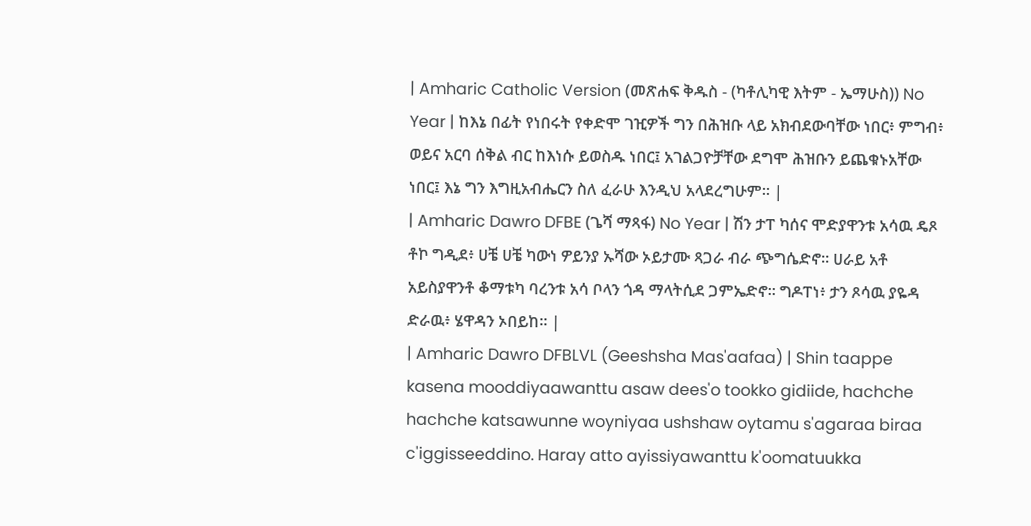| Amharic Catholic Version (መጽሐፍ ቅዱስ - (ካቶሊካዊ እትም - ኤማሁስ)) No Year | ከእኔ በፊት የነበሩት የቀድሞ ገዢዎች ግን በሕዝቡ ላይ አክብደውባቸው ነበር፥ ምግብ፥ ወይና አርባ ሰቅል ብር ከእነሱ ይወስዱ ነበር፤ አገልጋዮቻቸው ደግሞ ሕዝቡን ይጨቁኑአቸው ነበር፤ እኔ ግን እግዚአብሔርን ስለ ፈራሁ እንዲህ አላደረግሁም። |
| Amharic Dawro DFBE (ጌሻ ማጻፋ) No Year | ሽን ታፐ ካሰና ሞድያዋንቱ አሳዉ ዴጾ ቶኮ ግዲደ፥ ሀቼ ሀቼ ካውነ ዎይንያ ኡሻው ኦይታሙ ጻጋራ ብራ ጭግሴድኖ። ሀራይ አቶ አይስያዋንቶ ቆማቱካ ባረንቱ አሳ ቦላን ጎዳ ማላትሲደ ጋምኤድኖ። ግዶፐነ፥ ታን ጾሳዉ ያዬዳ ድራዉ፥ ሄዋዳን ኦበይከ። |
| Amharic Dawro DFBLVL (Geeshsha Mas'aafaa) | Shin taappe kasena mooddiyaawanttu asaw dees'o tookko gidiide, hachche hachche katsawunne woyniyaa ushshaw oytamu s'agaraa biraa c'iggisseeddino. Haray atto ayissiyawanttu k'oomatuukka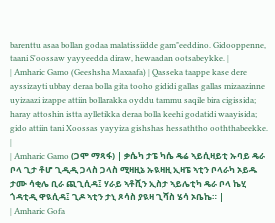barenttu asaa bollan godaa malatissiidde gam"eeddino. Gidooppenne, taani S'oossaw yayyeedda diraw, hewaadan ootsabeykke. |
| Amharic Gamo (Geeshsha Maxaafa) | Qasseka taappe kase dere ayssizayti ubbay deraa bolla gita tooho gididi gallas gallas mizaazinne uyizaazi izappe attiin bollarakka oyddu tammu saqile bira cigissida; haray attoshin istta aylletikka deraa bolla keehi godatidi waayisida; gido attiin tani Xoossas yayyiza gishshas hessaththo ooththabeekke. |
| Amharic Gamo (ጋሞ ማጻፋ) | ቃሴካ ታፔ ካሴ ዴሬ ኣይሲዛይቲ ኡባይ ዴራ ቦላ ጊታ ቶሆ ጊዲዲ ጋላስ ጋላስ ሚዛዚኔ ኡዪዛዚ ኢዛፔ ኣቲን ቦላራካ ኦይዱ ታሙ ሳቂሌ ቢራ ጪጊሲዳ፤ ሃራይ ኣቶሺን ኢስታ ኣይሌቲካ ዴራ ቦላ ኬሂ ጎዳቲዲ ዋዪሲዳ፤ ጊዶ ኣቲን ታኒ ጾሳስ ያዪዛ ጊሻስ ሄሳ ኦቤኬ። |
| Amharic Gofa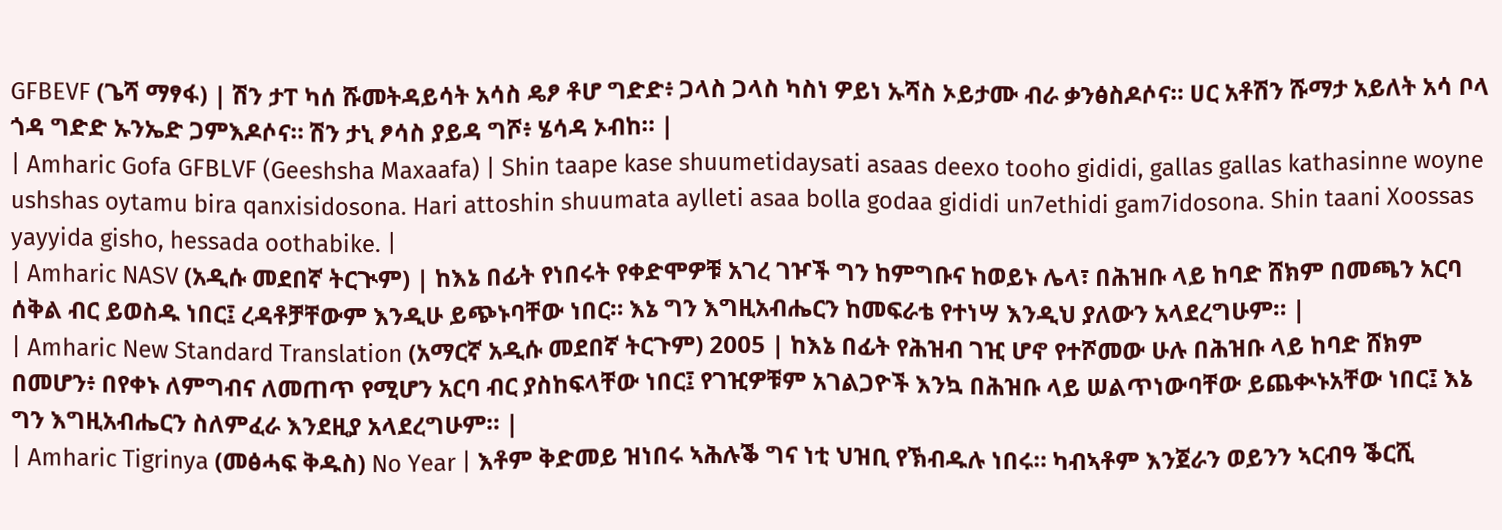GFBEVF (ጌሻ ማፃፋ) | ሽን ታፐ ካሰ ሹመትዳይሳት አሳስ ዴፆ ቶሆ ግድድ፥ ጋላስ ጋላስ ካስነ ዎይነ ኡሻስ ኦይታሙ ብራ ቃንፅስዶሶና። ሀር አቶሽን ሹማታ አይለት አሳ ቦላ ጎዳ ግድድ ኡንኤድ ጋምእዶሶና። ሽን ታኒ ፆሳስ ያይዳ ግሾ፥ ሄሳዳ ኦብከ። |
| Amharic Gofa GFBLVF (Geeshsha Maxaafa) | Shin taape kase shuumetidaysati asaas deexo tooho gididi, gallas gallas kathasinne woyne ushshas oytamu bira qanxisidosona. Hari attoshin shuumata aylleti asaa bolla godaa gididi un7ethidi gam7idosona. Shin taani Xoossas yayyida gisho, hessada oothabike. |
| Amharic NASV (አዲሱ መደበኛ ትርጒም) | ከእኔ በፊት የነበሩት የቀድሞዎቹ አገረ ገዦች ግን ከምግቡና ከወይኑ ሌላ፣ በሕዝቡ ላይ ከባድ ሸክም በመጫን አርባ ሰቅል ብር ይወስዱ ነበር፤ ረዳቶቻቸውም እንዲሁ ይጭኑባቸው ነበር። እኔ ግን እግዚአብሔርን ከመፍራቴ የተነሣ እንዲህ ያለውን አላደረግሁም። |
| Amharic New Standard Translation (አማርኛ አዲሱ መደበኛ ትርጉም) 2005 | ከእኔ በፊት የሕዝብ ገዢ ሆኖ የተሾመው ሁሉ በሕዝቡ ላይ ከባድ ሸክም በመሆን፥ በየቀኑ ለምግብና ለመጠጥ የሚሆን አርባ ብር ያስከፍላቸው ነበር፤ የገዢዎቹም አገልጋዮች እንኳ በሕዝቡ ላይ ሠልጥነውባቸው ይጨቊኑአቸው ነበር፤ እኔ ግን እግዚአብሔርን ስለምፈራ እንደዚያ አላደረግሁም። |
| Amharic Tigrinya (መፅሓፍ ቅዱስ) No Year | እቶም ቅድመይ ዝነበሩ ኣሕሉቕ ግና ነቲ ህዝቢ የኽብዱሉ ነበሩ። ካብኣቶም እንጀራን ወይንን ኣርብዓ ቕርሺ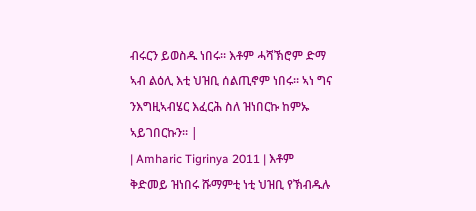ብሩርን ይወስዱ ነበሩ። እቶም ሓሻኽሮም ድማ ኣብ ልዕሊ እቲ ህዝቢ ሰልጢኖም ነበሩ። ኣነ ግና ንእግዚኣብሄር እፈርሕ ስለ ዝነበርኩ ከምኡ ኣይገበርኩን። |
| Amharic Tigrinya 2011 | እቶም ቅድመይ ዝነበሩ ሹማምቲ ነቲ ህዝቢ የኽብዱሉ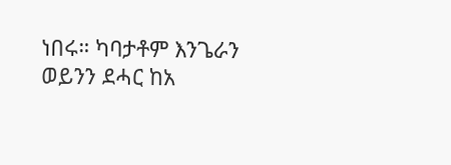ነበሩ። ካባታቶም እንጌራን ወይንን ደሓር ከአ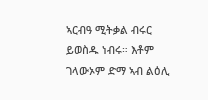ኣርብዓ ሚትቃል ብሩር ይወስዱ ነብሩ። እቶም ገላውኦም ድማ ኣብ ልዕሊ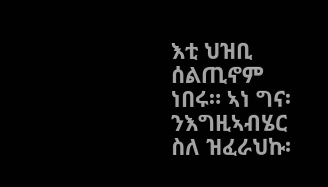እቲ ህዝቢ ሰልጢኖም ነበሩ። ኣነ ግና፡ ንእግዚኣብሄር ስለ ዝፈራህኩ፡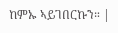ከምኡ ኣይገበርኩን። |